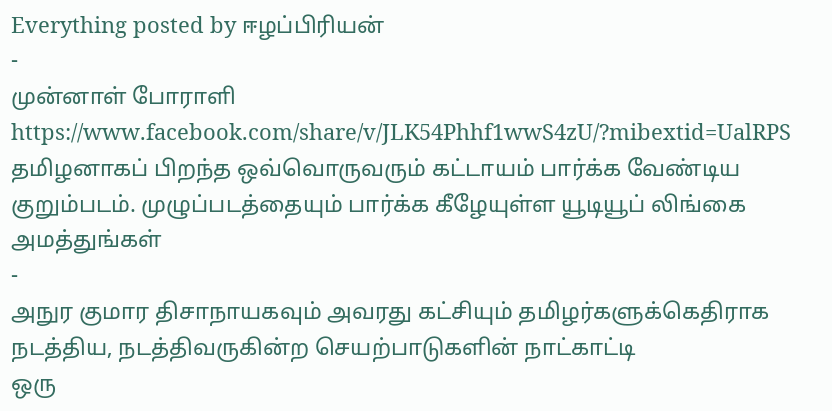Everything posted by ஈழப்பிரியன்
-
முன்னாள் போராளி
https://www.facebook.com/share/v/JLK54Phhf1wwS4zU/?mibextid=UalRPS தமிழனாகப் பிறந்த ஒவ்வொருவரும் கட்டாயம் பார்க்க வேண்டிய குறும்படம். முழுப்படத்தையும் பார்க்க கீழேயுள்ள யூடியூப் லிங்கை அமத்துங்கள்
-
அநுர குமார திசாநாயகவும் அவரது கட்சியும் தமிழர்களுக்கெதிராக நடத்திய, நடத்திவருகின்ற செயற்பாடுகளின் நாட்காட்டி
ஒரு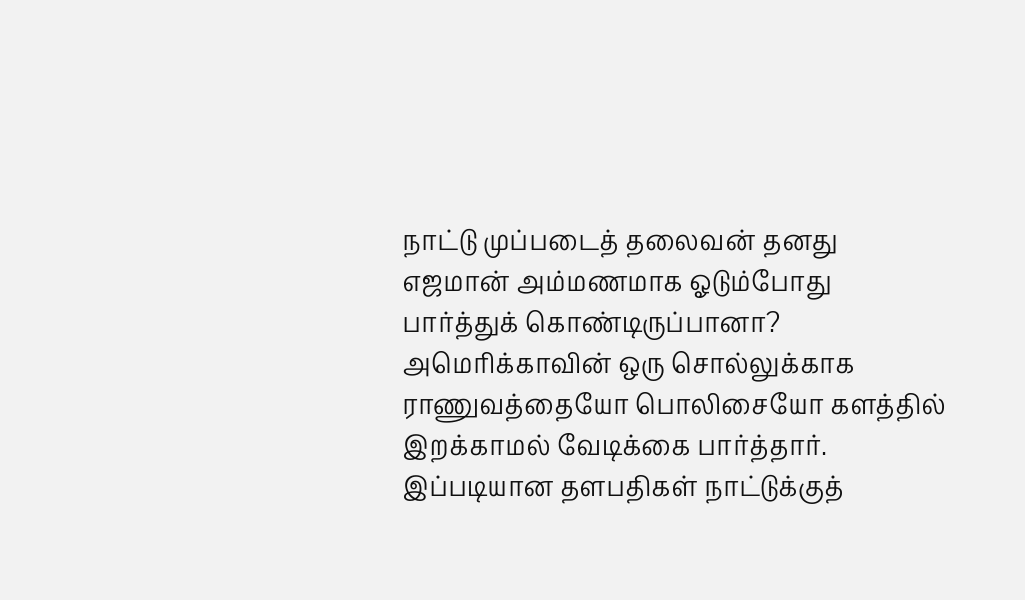நாட்டு முப்படைத் தலைவன் தனது எஜமான் அம்மணமாக ஓடும்போது பார்த்துக் கொண்டிருப்பானா? அமெரிக்காவின் ஒரு சொல்லுக்காக ராணுவத்தையோ பொலிசையோ களத்தில் இறக்காமல் வேடிக்கை பார்த்தார். இப்படியான தளபதிகள் நாட்டுக்குத்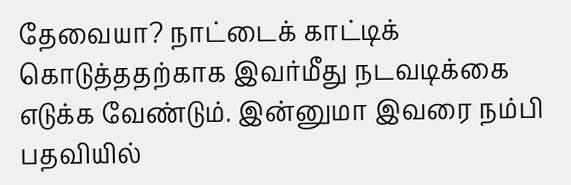தேவையா? நாட்டைக் காட்டிக் கொடுத்ததற்காக இவர்மீது நடவடிக்கை எடுக்க வேண்டும். இன்னுமா இவரை நம்பி பதவியில்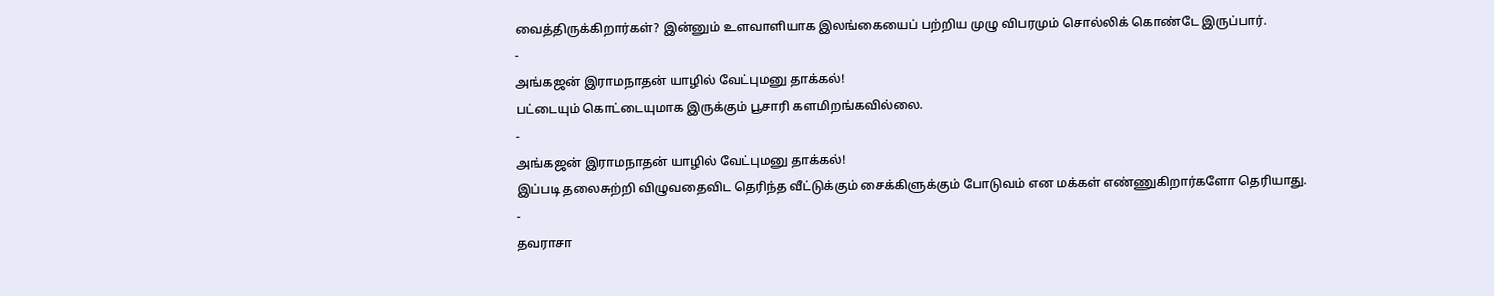வைத்திருக்கிறார்கள்? இன்னும் உளவாளியாக இலங்கையைப் பற்றிய முழு விபரமும் சொல்லிக் கொண்டே இருப்பார்.
-
அங்கஜன் இராமநாதன் யாழில் வேட்புமனு தாக்கல்!
பட்டையும் கொட்டையுமாக இருக்கும் பூசாரி களமிறங்கவில்லை.
-
அங்கஜன் இராமநாதன் யாழில் வேட்புமனு தாக்கல்!
இப்படி தலைசுற்றி விழுவதைவிட தெரிந்த வீட்டுக்கும் சைக்கிளுக்கும் போடுவம் என மக்கள் எண்ணுகிறார்களோ தெரியாது.
-
தவராசா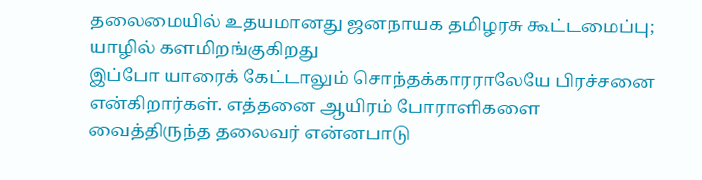தலைமையில் உதயமானது ஜனநாயக தமிழரசு கூட்டமைப்பு; யாழில் களமிறங்குகிறது
இப்போ யாரைக் கேட்டாலும் சொந்தக்காரராலேயே பிரச்சனை என்கிறார்கள். எத்தனை ஆயிரம் போராளிகளை வைத்திருந்த தலைவர் என்னபாடு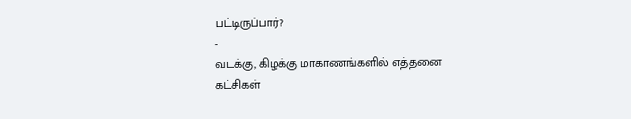பட்டிருப்பார்?
-
வடக்கு, கிழக்கு மாகாணங்களில் எத்தனை கட்சிகள்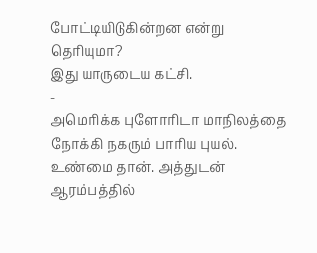போட்டியிடுகின்றன என்று தெரியுமா?
இது யாருடைய கட்சி.
-
அமெரிக்க புளோரிடா மாநிலத்தை நோக்கி நகரும் பாரிய புயல்.
உண்மை தான். அத்துடன் ஆரம்பத்தில்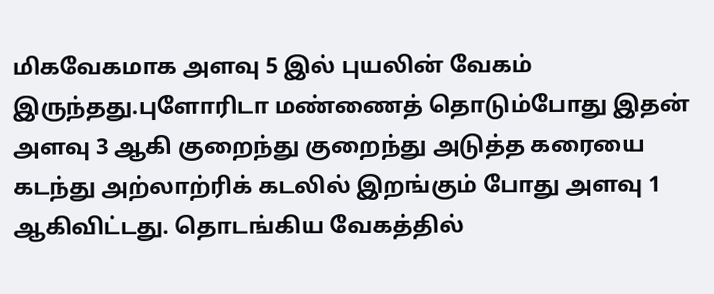மிகவேகமாக அளவு 5 இல் புயலின் வேகம் இருந்தது.புளோரிடா மண்ணைத் தொடும்போது இதன் அளவு 3 ஆகி குறைந்து குறைந்து அடுத்த கரையை கடந்து அற்லாற்ரிக் கடலில் இறங்கும் போது அளவு 1 ஆகிவிட்டது. தொடங்கிய வேகத்தில்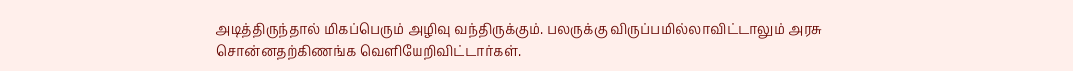அடித்திருந்தால் மிகப்பெரும் அழிவு வந்திருக்கும். பலருக்கு விருப்பமில்லாவிட்டாலும் அரசு சொன்னதற்கிணங்க வெளியேறிவிட்டார்கள்.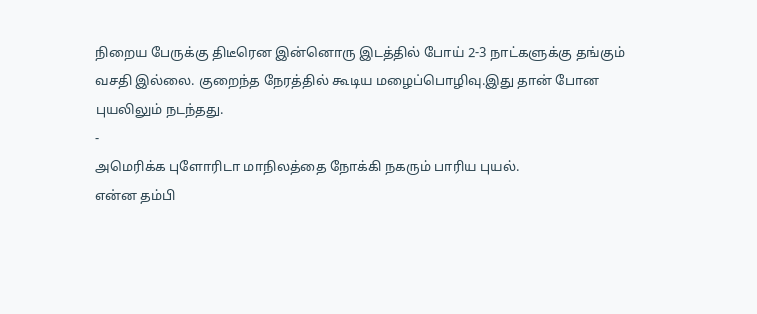நிறைய பேருக்கு திடீரென இன்னொரு இடத்தில் போய் 2-3 நாட்களுக்கு தங்கும் வசதி இல்லை. குறைந்த நேரத்தில் கூடிய மழைப்பொழிவு.இது தான் போன புயலிலும் நடந்தது.
-
அமெரிக்க புளோரிடா மாநிலத்தை நோக்கி நகரும் பாரிய புயல்.
என்ன தம்பி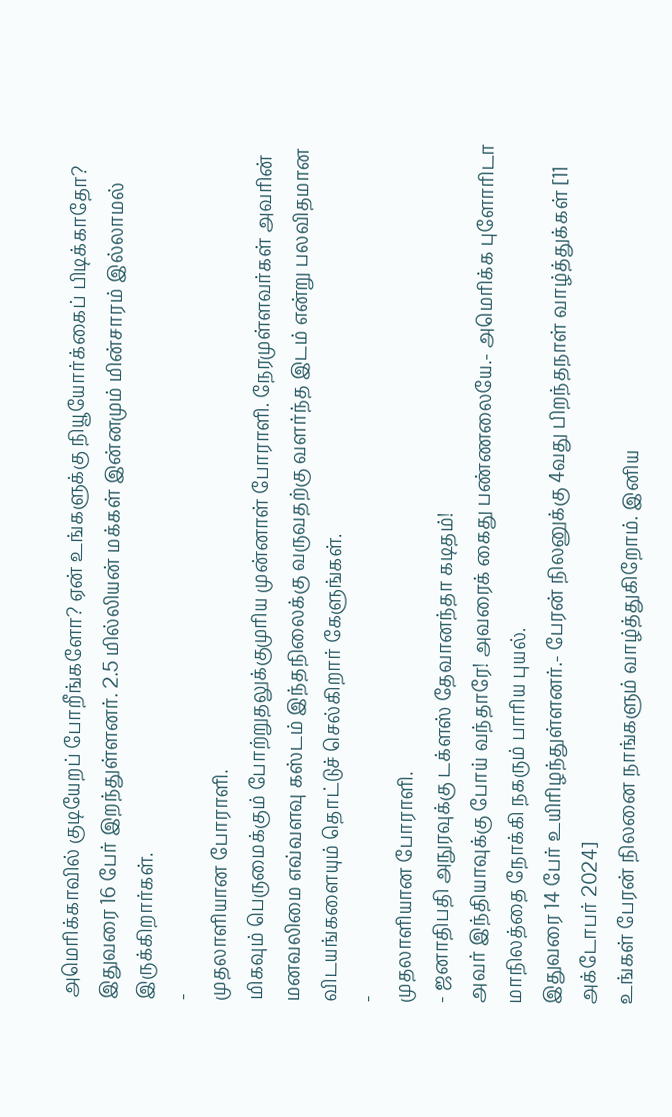அமெரிக்காவில் குடியேறப் போறீங்களோ? ஏன் உங்களுக்கு நியூயோர்க்கைப் பிடிக்காதோ? இதுவரை 16 பேர் இறந்துள்ளனர். 2.5 மில்லியன் மக்கள் இன்னமும் மின்சாரம் இல்லாமல் இருக்கிறார்கள்.
-
முதலாளியான போராளி.
மிகவும் பெருமைக்கும் போற்றுதலுக்குமுரிய முன்னாள் போராளி. நேரமுள்ளவர்கள் அவரின் மனவலிமை எவ்வளவு கஸ்டம் இந்தநிலைக்கு வருவதற்கு வளர்ந்த இடம் என்று பலவிதமான விடயங்களையும் தொட்டுச் செல்கிறார் கேளுங்கள்.
-
முதலாளியான போராளி.
- ஜனாதிபதி அநுரவுக்கு டக்ளஸ் தேவானந்தா கடிதம்!
அவர் இந்தியாவுக்கு போய் வந்தாரே! அவரைக் கைது பண்ணலையே.- அமெரிக்க புளோரிடா மாநிலத்தை நோக்கி நகரும் பாரிய புயல்.
இதுவரை 14 பேர் உயிரிழந்துள்ளனர்.- பேரன் நிலனுக்கு 4வது பிறந்தநாள் வாழ்த்துக்கள் [11 அக்டோபர் 2024]
உங்கள் பேரன் நிலனை நாங்களும் வாழ்த்துகிறோம். இனிய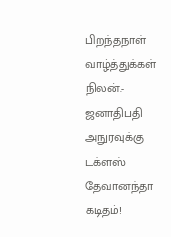பிறந்தநாள் வாழ்த்துக்கள் நிலன்.- ஜனாதிபதி அநுரவுக்கு டக்ளஸ் தேவானந்தா கடிதம்!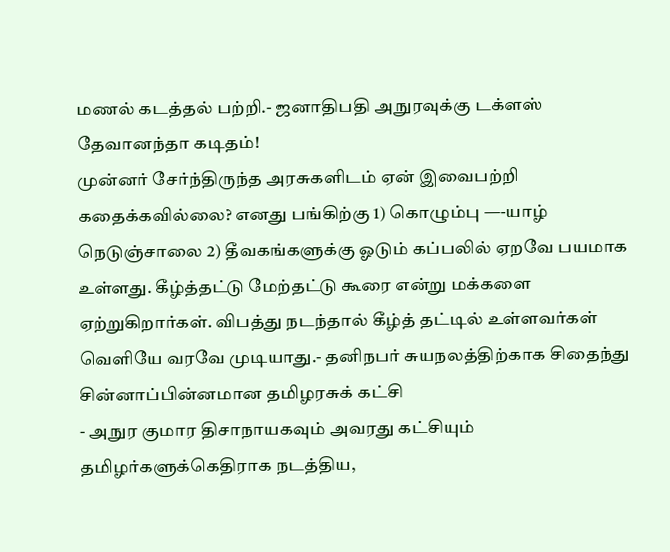மணல் கடத்தல் பற்றி.- ஜனாதிபதி அநுரவுக்கு டக்ளஸ் தேவானந்தா கடிதம்!
முன்னர் சேர்ந்திருந்த அரசுகளிடம் ஏன் இவைபற்றி கதைக்கவில்லை? எனது பங்கிற்கு 1) கொழும்பு —-யாழ் நெடுஞ்சாலை 2) தீவகங்களுக்கு ஓடும் கப்பலில் ஏறவே பயமாக உள்ளது. கீழ்த்தட்டு மேற்தட்டு கூரை என்று மக்களை ஏற்றுகிறார்கள். விபத்து நடந்தால் கீழ்த் தட்டில் உள்ளவர்கள் வெளியே வரவே முடியாது.- தனிநபர் சுயநலத்திற்காக சிதைந்து சின்னாப்பின்னமான தமிழரசுக் கட்சி
- அநுர குமார திசாநாயகவும் அவரது கட்சியும் தமிழர்களுக்கெதிராக நடத்திய,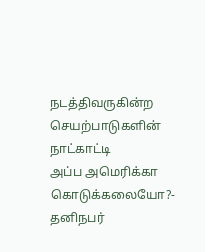நடத்திவருகின்ற செயற்பாடுகளின் நாட்காட்டி
அப்ப அமெரிக்கா கொடுக்கலையோ?- தனிநபர்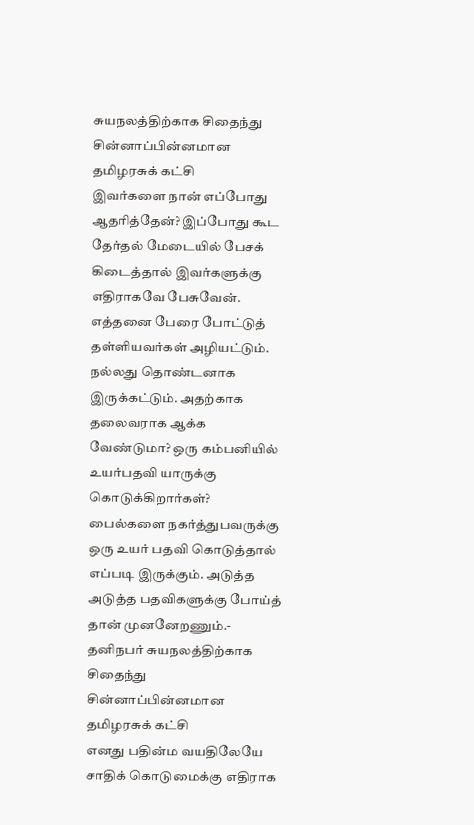சுயநலத்திற்காக சிதைந்து சின்னாப்பின்னமான தமிழரசுக் கட்சி
இவர்களை நான் எப்போது ஆதரித்தேன்? இப்போது கூட தேர்தல் மேடையில் பேசக் கிடைத்தால் இவர்களுக்கு எதிராகவே பேசுவேன். எத்தனை பேரை போட்டுத் தள்ளியவர்கள் அழியட்டும். நல்லது தொண்டனாக இருக்கட்டும். அதற்காக தலைவராக ஆக்க வேண்டுமா? ஒரு கம்பனியில் உயர்பதவி யாருக்கு கொடுக்கிறார்கள்? பைல்களை நகர்த்துபவருக்கு ஒரு உயர் பதவி கொடுத்தால் எப்படி இருக்கும். அடுத்த அடுத்த பதவிகளுக்கு போய்த் தான் முனனேறணும்.- தனிநபர் சுயநலத்திற்காக சிதைந்து சின்னாப்பின்னமான தமிழரசுக் கட்சி
எனது பதின்ம வயதிலேயே சாதிக் கொடுமைக்கு எதிராக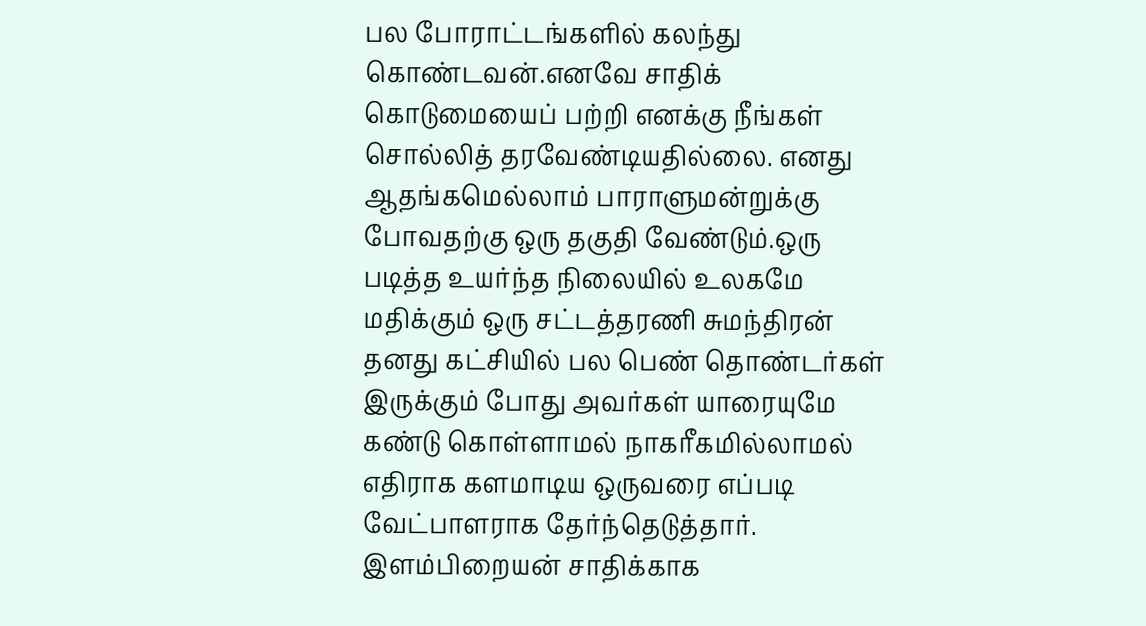பல போராட்டங்களில் கலந்து கொண்டவன்.எனவே சாதிக் கொடுமையைப் பற்றி எனக்கு நீங்கள் சொல்லித் தரவேண்டியதில்லை. எனது ஆதங்கமெல்லாம் பாராளுமன்றுக்கு போவதற்கு ஒரு தகுதி வேண்டும்.ஒரு படித்த உயர்ந்த நிலையில் உலகமே மதிக்கும் ஒரு சட்டத்தரணி சுமந்திரன் தனது கட்சியில் பல பெண் தொண்டர்கள் இருக்கும் போது அவர்கள் யாரையுமே கண்டு கொள்ளாமல் நாகரீகமில்லாமல் எதிராக களமாடிய ஒருவரை எப்படி வேட்பாளராக தேர்ந்தெடுத்தார். இளம்பிறையன் சாதிக்காக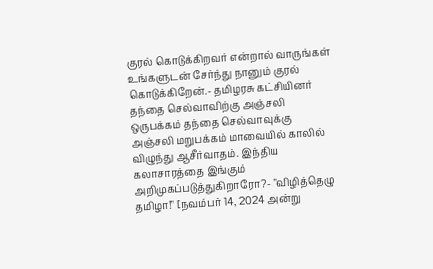குரல் கொடுக்கிறவர் என்றால் வாருங்கள் உங்களுடன் சேர்ந்து நானும் குரல் கொடுக்கிறேன்.- தமிழரசு கட்சியினர் தந்தை செல்வாவிற்கு அஞ்சலி
ஒருபக்கம் தந்தை செல்வாவுக்கு அஞ்சலி மறுபக்கம் மாவையில் காலில் விழுந்து ஆசீர்வாதம். இந்திய கலாசாரத்தை இங்கும் அறிமுகப்படுத்துகிறாரோ?- "விழித்தெழு தமிழா!" [நவம்பர் 14, 2024 அன்று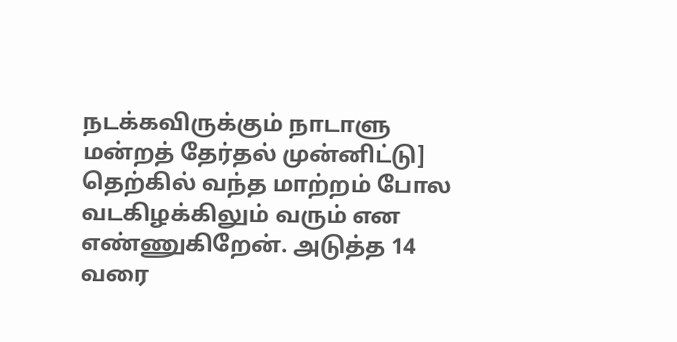நடக்கவிருக்கும் நாடாளு மன்றத் தேர்தல் முன்னிட்டு]
தெற்கில் வந்த மாற்றம் போல வடகிழக்கிலும் வரும் என எண்ணுகிறேன். அடுத்த 14 வரை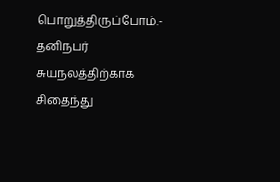பொறுத்திருப்போம்.- தனிநபர் சுயநலத்திற்காக சிதைந்து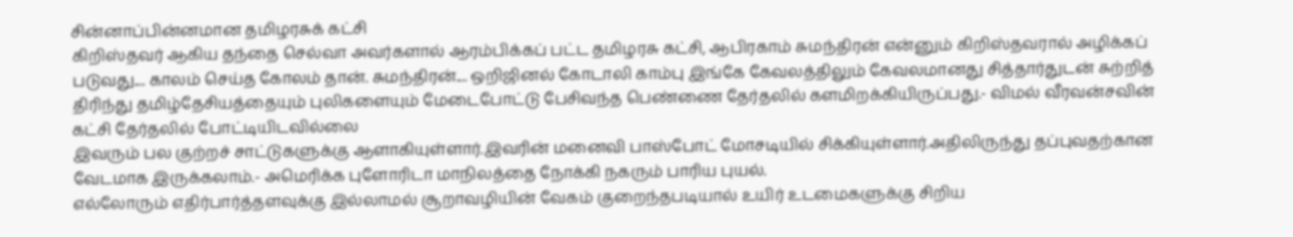சின்னாப்பின்னமான தமிழரசுக் கட்சி
கிறிஸ்தவர் ஆகிய தந்தை செல்வா அவர்களால் ஆரம்பிக்கப் பட்ட தமிழரசு கட்சி, ஆபிரகாம் சுமந்திரன் என்னும் கிறிஸ்தவரால் அழிக்கப் படுவது.... காலம் செய்த கோலம் தான். சுமந்திரன்.... ஒறிஜினல் கோடாலி காம்பு இங்கே கேவலத்திலும் கேவலமானது சித்தார்துடன் சுற்றித் திரிந்து தமிழ்தேசியத்தையும் புலிகளையும் மேடைபோட்டு பேசிவந்த பெண்ணை தேர்தலில் களமிறக்கியிருப்பது.- விமல் வீரவன்சவின் கட்சி தேர்தலில் போட்டியிடவில்லை
இவரும் பல குற்றச் சாட்டுகளுக்கு ஆளாகியுள்ளார்.இவரின் மனைவி பாஸ்போட் மோசடியில் சிக்கியுள்ளார்.அதிலிருந்து தப்புவதற்கான வேடமாக இருக்கலாம்.- அமெரிக்க புளோரிடா மாநிலத்தை நோக்கி நகரும் பாரிய புயல்.
எல்லோரும் எதிர்பார்த்தளவுக்கு இல்லாமல் சூறாவழியின் வேகம் குறைந்தபடியால் உயிர் உடமைகளுக்கு சிறிய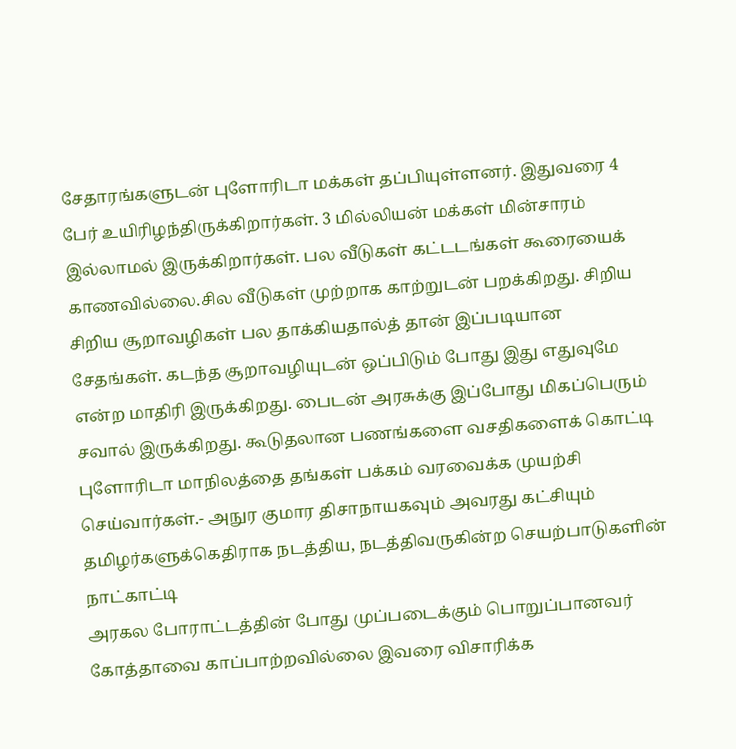சேதாரங்களுடன் புளோரிடா மக்கள் தப்பியுள்ளனர். இதுவரை 4 பேர் உயிரிழந்திருக்கிறார்கள். 3 மில்லியன் மக்கள் மின்சாரம் இல்லாமல் இருக்கிறார்கள். பல வீடுகள் கட்டடங்கள் கூரையைக் காணவில்லை.சில வீடுகள் முற்றாக காற்றுடன் பறக்கிறது. சிறிய சிறிய சூறாவழிகள் பல தாக்கியதால்த் தான் இப்படியான சேதங்கள். கடந்த சூறாவழியுடன் ஒப்பிடும் போது இது எதுவுமே என்ற மாதிரி இருக்கிறது. பைடன் அரசுக்கு இப்போது மிகப்பெரும் சவால் இருக்கிறது. கூடுதலான பணங்களை வசதிகளைக் கொட்டி புளோரிடா மாநிலத்தை தங்கள் பக்கம் வரவைக்க முயற்சி செய்வார்கள்.- அநுர குமார திசாநாயகவும் அவரது கட்சியும் தமிழர்களுக்கெதிராக நடத்திய, நடத்திவருகின்ற செயற்பாடுகளின் நாட்காட்டி
அரகல போராட்டத்தின் போது முப்படைக்கும் பொறுப்பானவர் கோத்தாவை காப்பாற்றவில்லை இவரை விசாரிக்க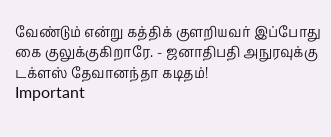வேண்டும் என்று கத்திக் குளறியவர் இப்போது கை குலுக்குகிறாரே. - ஜனாதிபதி அநுரவுக்கு டக்ளஸ் தேவானந்தா கடிதம்!
Important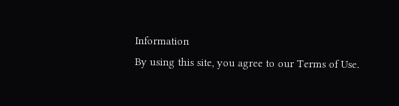Information
By using this site, you agree to our Terms of Use.